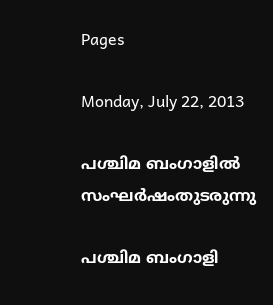Pages

Monday, July 22, 2013

പശ്ചിമ ബംഗാളിൽ സംഘർഷംതുടരുന്നു

പശ്ചിമ ബംഗാളി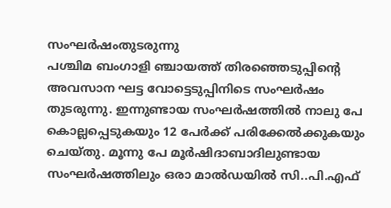സംഘർഷംതുടരുന്നു
പശ്ചിമ ബംഗാളി ഞ്ചായത്ത് തിരഞ്ഞെടുപ്പിന്റെ അവസാന ഘട്ട വോട്ടെടുപ്പിനിടെ സംഘർഷം തുടരുന്നു. ഇന്നുണ്ടായ സംഘർഷത്തിൽ നാലു പേ കൊല്ലപ്പെടുകയും 12 പേർക്ക് പരിക്കേൽക്കുകയും ചെയ്തു. മൂന്നു പേ മൂർഷിദാബാദിലുണ്ടായ സംഘർഷത്തിലും ഒരാ മാൽഡയിൽ സി..പി.എഫ്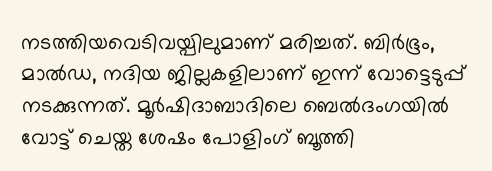നടത്തിയവെടിവയ്പിലുമാണ് മരിച്ചത്. ബിർഭൂം, മാൽഡ, നദിയ ജില്ലകളിലാണ് ഇന്ന് വോട്ടെടുപ്പ് നടക്കുന്നത്. മൂർഷിദാബാദിലെ ബെൽദംഗയിൽ വോട്ട് ചെയ്ത ശേഷം പോളിംഗ് ബൂത്തി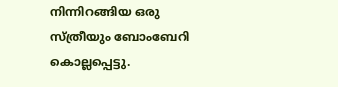നിന്നിറങ്ങിയ ഒരു സ്ത്രീയും ബോംബേറി കൊല്ലപ്പെട്ടു.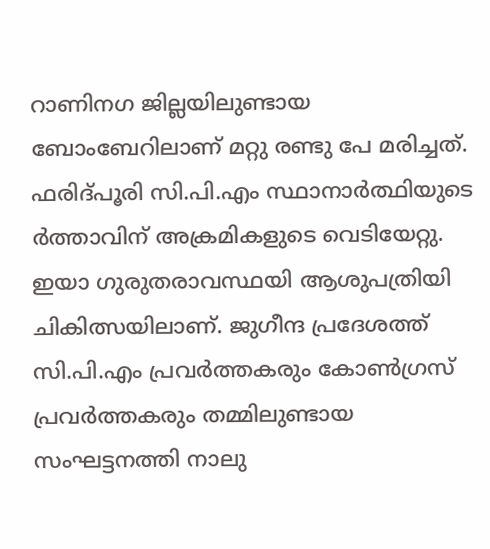റാണിനഗ ജില്ലയിലുണ്ടായ ബോംബേറിലാണ് മറ്റു രണ്ടു പേ മരിച്ചത്. ഫരിദ്പൂരി സി.പി.എം സ്ഥാനാർത്ഥിയുടെ ർത്താവിന് അക്രമികളുടെ വെടിയേറ്റു. ഇയാ ഗുരുതരാവസ്ഥയി ആശുപത്രിയി ചികിത്സയിലാണ്. ജുഗീന്ദ പ്രദേശത്ത് സി.പി.എം പ്രവർത്തകരും കോൺഗ്രസ് പ്രവർത്തകരും തമ്മിലുണ്ടായ സംഘട്ടനത്തി നാലു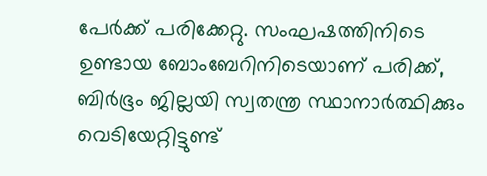പേർക്ക് പരിക്കേറ്റു. സംഘഷത്തിനിടെ ഉണ്ടായ ബോംബേറിനിടെയാണ് പരിക്ക്, ബിർഭൂം ജില്ലയി സ്വതന്ത്ര സ്ഥാനാർത്ഥിക്കും വെടിയേറ്റിട്ടുണ്ട്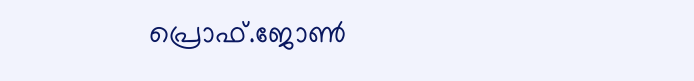പ്രൊഫ്‌.ജോണ്‍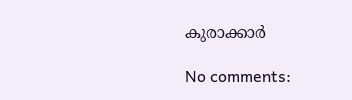കുരാക്കാർ

No comments: